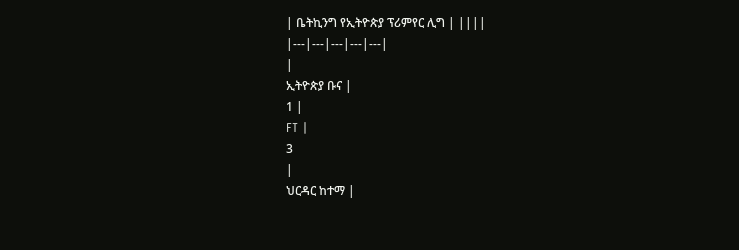| ቤትኪንግ የኢትዮጵያ ፕሪምየር ሊግ | ||||
|---|---|---|---|---|
|
ኢትዮጵያ ቡና |
1 |
FT |
3
|
ህርዳር ከተማ |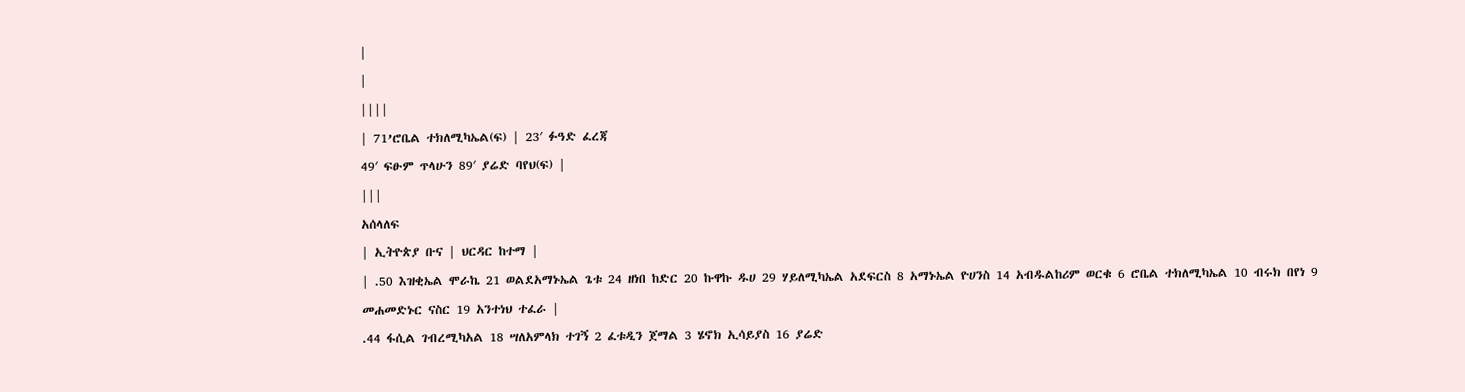|
|
||||
| 71’ሮቤል ተክለሚካኤል(ፍ) | 23′ ፉዓድ ፈረጃ
49′ ፍፁም ጥላሁን 89′ ያሬድ ባየህ(ፍ) |
|||
አሰላለፍ
| ኢትዮጵያ ቡና | ህርዳር ከተማ |
| .50 እዝቂኤል ሞራኬ 21 ወልደአማኑኤል ጌቱ 24 ዘነበ ከድር 20 ኩዋኩ ዱሀ 29 ሃይለሚካኤል አደፍርስ 8 አማኑኤል ዮሀንስ 14 አብዱልከሪም ወርቁ 6 ሮቤል ተክለሚካኤል 10 ብሩክ በየነ 9 መሐመድኑር ናስር 19 አንተነህ ተፈራ |
.44 ፋሲል ገብረሚካአል 18 ሣለአምላክ ተገኝ 2 ፈቱዲን ጀማል 3 ሄኖክ ኢሳይያስ 16 ያሬድ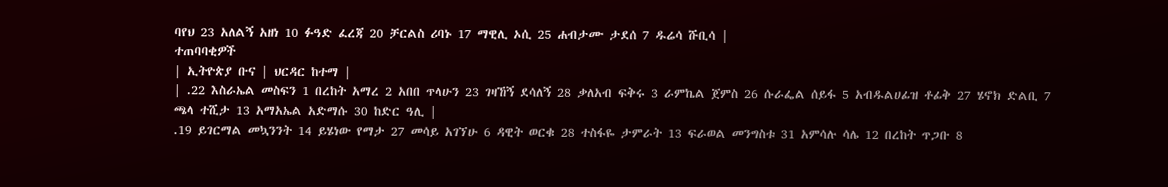ባየህ 23 አለልኝ አዘነ 10 ፉዓድ ፈረጃ 20 ቻርልስ ሪባኑ 17 ማዊሊ ኦሲ 25 ሐብታሙ ታደሰ 7 ዱሬሳ ሹቢሳ |
ተጠባባቂዎች
| ኢትዮጵያ ቡና | ህርዳር ከተማ |
| .22 እስራኤል መስፍን 1 በረከት አማረ 2 አበበ ጥላሁን 23 ገዛኸኝ ደሳለኝ 28 ቃለአብ ፍቅሩ 3 ራምኬል ጀምስ 26 ሱራፌል ሰይፋ 5 አብዱልሀፊዝ ቶፊቅ 27 ሄኖክ ድልቢ 7 ጫላ ተሺታ 13 አማአኤል አድማሱ 30 ከድር ዓሊ |
.19 ይገርማል መኳንንት 14 ይሄነው የማታ 27 መሳይ አገኘሁ 6 ዳዊት ወርቁ 28 ተስፋዬ ታምራት 13 ፍራወል መንግስቱ 31 አምሳሉ ሳሌ 12 በረከት ጥጋቡ 8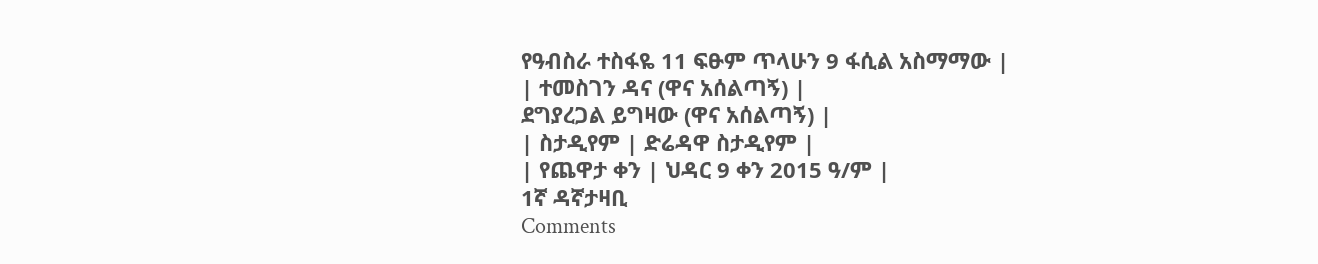የዓብስራ ተስፋዬ 11 ፍፁም ጥላሁን 9 ፋሲል አስማማው |
| ተመስገን ዳና (ዋና አሰልጣኝ) |
ደግያረጋል ይግዛው (ዋና አሰልጣኝ) |
| ስታዲየም | ድሬዳዋ ስታዲየም |
| የጨዋታ ቀን | ህዳር 9 ቀን 2015 ዓ/ም |
1ኛ ዳኛታዛቢ
Comments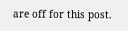are off for this post.